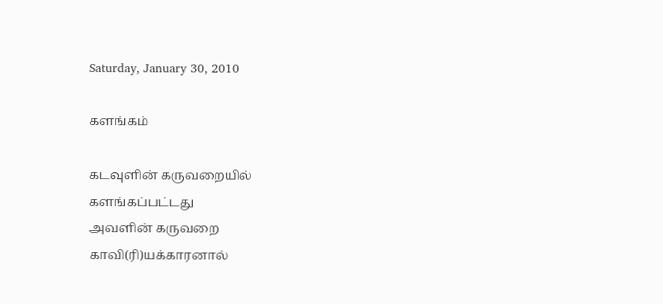Saturday, January 30, 2010

களங்கம்

கடவுளின் கருவறையில்
களங்கப்பட்டது
அவளின் கருவறை
காவி(ரி)யக்காரனால்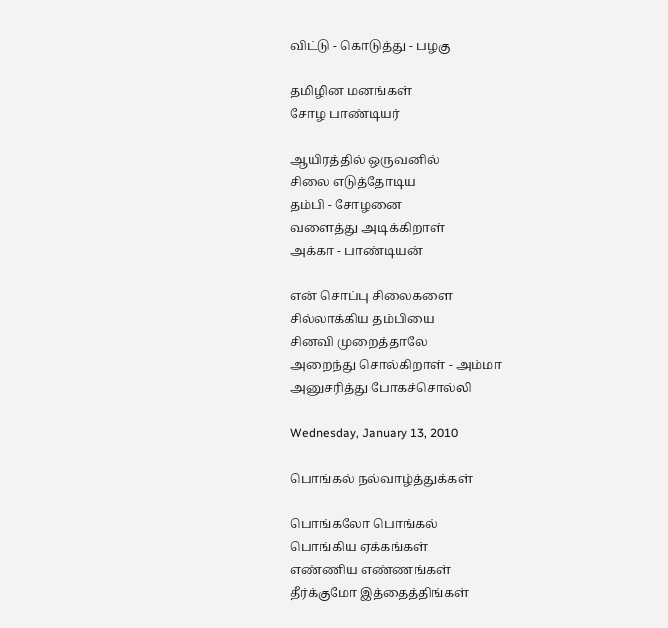விட்டு - கொடுத்து - பழகு

தமிழின மனங்கள்
சோழ பாண்டியர்

ஆயிரத்தில் ஒருவனில்
சிலை எடுத்தோடிய
தம்பி - சோழனை
வளைத்து அடிக்கிறாள்
அக்கா - பாண்டியன்

என் சொப்பு சிலைகளை
சில்லாக்கிய தம்பியை
சினவி முறைத்தாலே
அறைந்து சொல்கிறாள் - அம்மா
அனுசரித்து போகச்சொல்லி

Wednesday, January 13, 2010

பொங்கல் நல்வாழ்த்துக்கள்

பொங்கலோ பொங்கல்
பொங்கிய ஏக்கங்கள்
எண்ணிய எண்ணங்கள்
தீர்க்குமோ இத்தைத்திங்கள்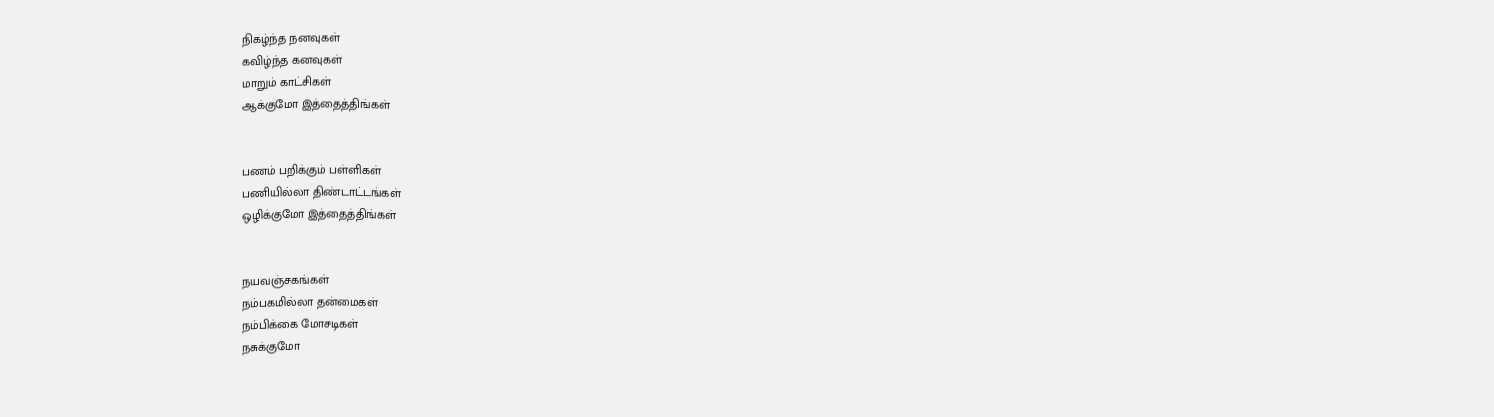நிகழ்ந்த நனவுகள்
கவிழ்ந்த கனவுகள்
மாறும் காட்சிகள்
ஆக்குமோ இத்தைத்திங்கள்


பணம் பறிக்கும் பள்ளிகள்
பணியில்லா திண்டாட்டங்கள்
ஒழிக்குமோ இத்தைத்திங்கள்


நயவஞ்சகங்கள்
நம்பகமில்லா தன்மைகள்
நம்பிக்கை மோசடிகள்
நசுக்குமோ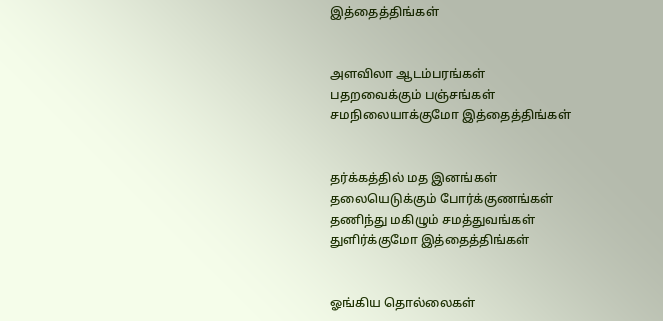இத்தைத்திங்கள்


அளவிலா ஆடம்பரங்கள்
பதறவைக்கும் பஞ்சங்கள்
சமநிலையாக்குமோ இத்தைத்திங்கள்


தர்க்கத்தில் மத இனங்கள்
தலையெடுக்கும் போர்க்குணங்கள்
தணிந்து மகிழும் சமத்துவங்கள்
துளிர்க்குமோ இத்தைத்திங்கள்


ஓங்கிய தொல்லைகள்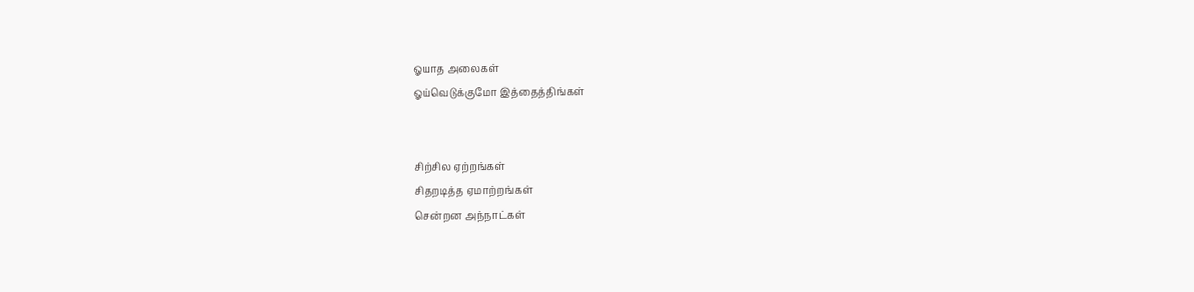ஓயாத அலைகள்
ஓய்வெடுக்குமோ இத்தைத்திங்கள்


சிற்சில ஏற்றங்கள்
சிதறடித்த ஏமாற்றங்கள்
சென்றன அந்நாட்கள்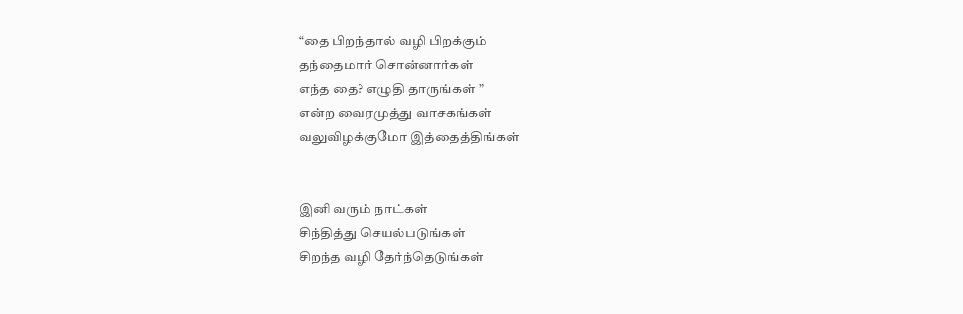“தை பிறந்தால் வழி பிறக்கும்
தந்தைமார் சொன்னார்கள்
எந்த தை? எழுதி தாருங்கள் ”
என்ற வைரமுத்து வாசகங்கள்
வலுவிழக்குமோ இத்தைத்திங்கள்


இனி வரும் நாட்கள்
சிந்தித்து செயல்படுங்கள்
சிறந்த வழி தேர்ந்தெடுங்கள்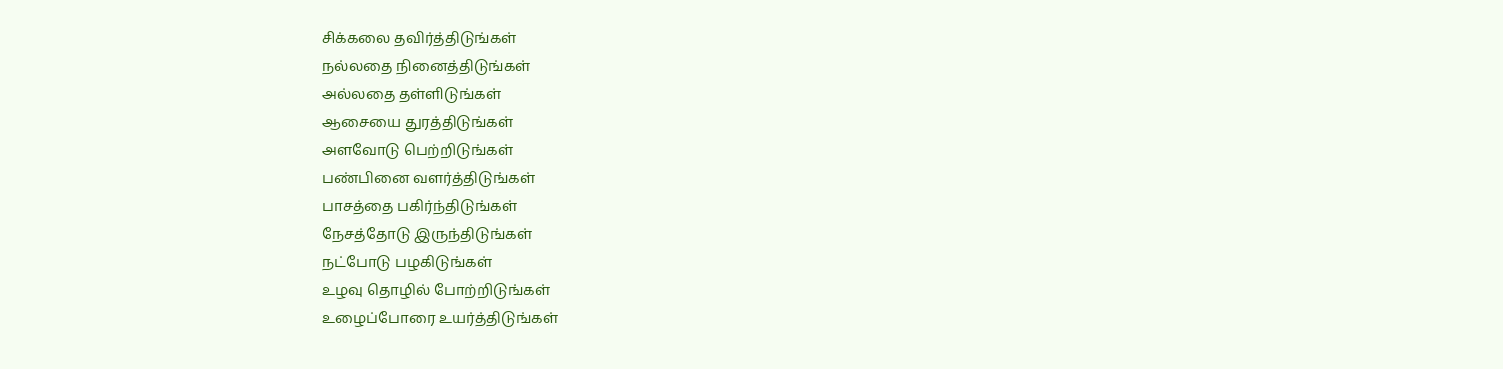சிக்கலை தவிர்த்திடுங்கள்
நல்லதை நினைத்திடுங்கள்
அல்லதை தள்ளிடுங்கள்
ஆசையை துரத்திடுங்கள்
அளவோடு பெற்றிடுங்கள்
பண்பினை வளர்த்திடுங்கள்
பாசத்தை பகிர்ந்திடுங்கள்
நேசத்தோடு இருந்திடுங்கள்
நட்போடு பழகிடுங்கள்
உழவு தொழில் போற்றிடுங்கள்
உழைப்போரை உயர்த்திடுங்கள்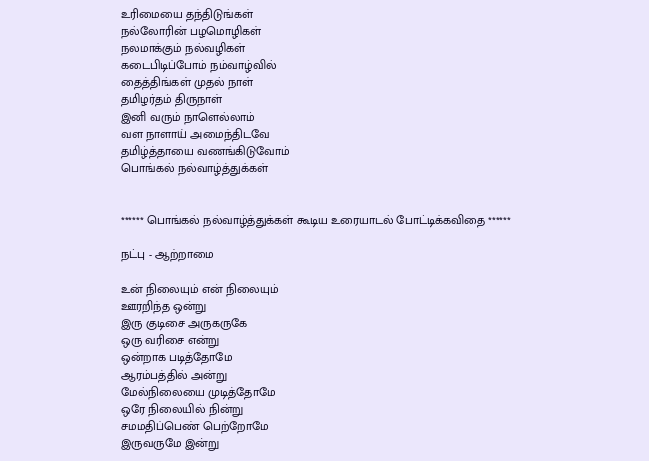உரிமையை தந்திடுங்கள்
நல்லோரின் பழமொழிகள்
நலமாக்கும் நல்வழிகள்
கடைபிடிப்போம் நம்வாழ்வில்
தைத்திங்கள் முதல் நாள்
தமிழர்தம் திருநாள்
இனி வரும் நாளெல்லாம்
வள நாளாய் அமைந்திடவே
தமிழ்த்தாயை வணங்கிடுவோம்
பொங்கல் நல்வாழ்த்துக்கள்


****** பொங்கல் நல்வாழ்த்துக்கள் கூடிய உரையாடல் போட்டிக்கவிதை ******

நட்பு - ஆற்றாமை

உன் நிலையும் என் நிலையும்
ஊரறிந்த ஒன்று
இரு குடிசை அருகருகே
ஒரு வரிசை என்று
ஒன்றாக படித்தோமே
ஆரம்பத்தில் அன்று
மேல்நிலையை முடித்தோமே
ஒரே நிலையில் நின்று
சமமதிப்பெண் பெற்றோமே
இருவருமே இன்று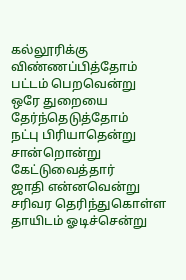கல்லூரிக்கு விண்ணப்பித்தோம்
பட்டம் பெறவென்று
ஒரே துறையை தேர்ந்தெடுத்தோம்
நட்பு பிரியாதென்று
சான்றொன்று கேட்டுவைத்தார்
ஜாதி என்னவென்று
சரிவர தெரிந்துகொள்ள
தாயிடம் ஓடிச்சென்று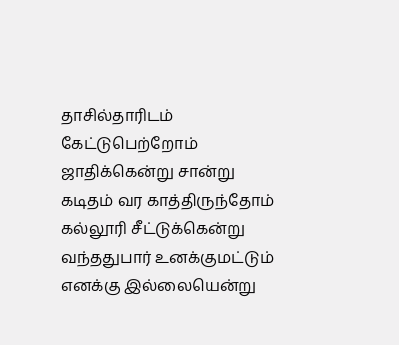தாசில்தாரிடம் கேட்டுபெற்றோம்
ஜாதிக்கென்று சான்று
கடிதம் வர காத்திருந்தோம்
கல்லூரி சீட்டுக்கென்று
வந்ததுபார் உனக்குமட்டும்
எனக்கு இல்லையென்று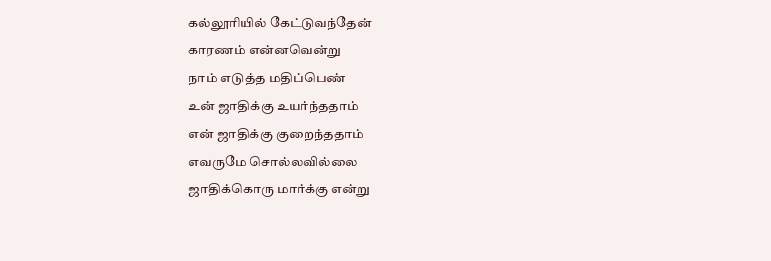கல்லூரியில் கேட்டுவந்தேன்
காரணம் என்னவென்று
நாம் எடுத்த மதிப்பெண்
உன் ஜாதிக்கு உயர்ந்ததாம்
என் ஜாதிக்கு குறைந்ததாம்
எவருமே சொல்லவில்லை
ஜாதிக்கொரு மார்க்கு என்று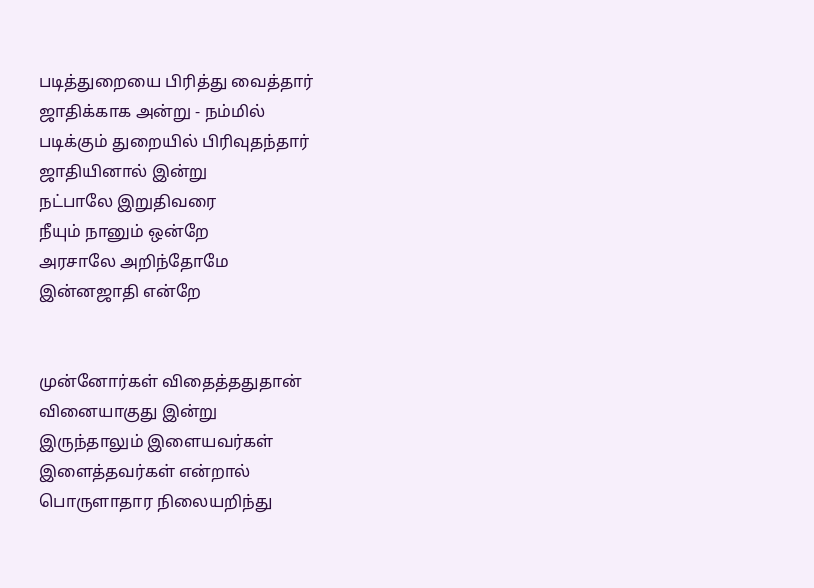படித்துறையை பிரித்து வைத்தார்
ஜாதிக்காக அன்று - நம்மில்
படிக்கும் துறையில் பிரிவுதந்தார்
ஜாதியினால் இன்று
நட்பாலே இறுதிவரை
நீயும் நானும் ஒன்றே
அரசாலே அறிந்தோமே
இன்னஜாதி என்றே


முன்னோர்கள் விதைத்ததுதான்
வினையாகுது இன்று
இருந்தாலும் இளையவர்கள்
இளைத்தவர்கள் என்றால்
பொருளாதார நிலையறிந்து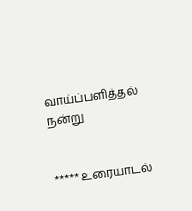வாய்ப்பளித்தல் நன்று


***** உரையாடல்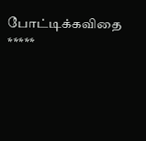போட்டிக்கவிதை *****